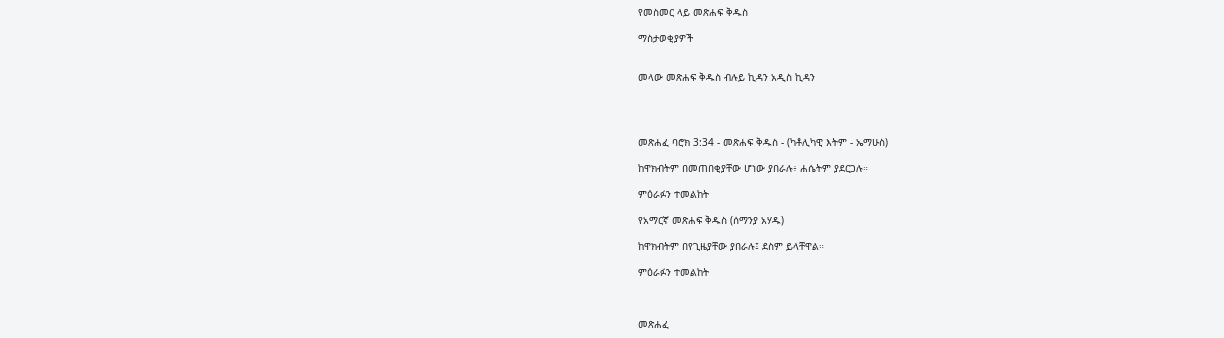የመስመር ላይ መጽሐፍ ቅዱስ

ማስታወቂያዎች


መላው መጽሐፍ ቅዱስ ብሉይ ኪዳን አዲስ ኪዳን




መጽሐፈ ባሮክ 3:34 - መጽሐፍ ቅዱስ - (ካቶሊካዊ እትም - ኤማሁስ)

ከዋክብትም በመጠበቂያቸው ሆነው ያበራሉ፥ ሐሴትም ያደርጋሉ።

ምዕራፉን ተመልከት

የአማርኛ መጽሐፍ ቅዱስ (ሰማንያ አሃዱ)

ከዋክብትም በየጊዜያቸው ያበራሉ፤ ደስም ይላቸዋል።

ምዕራፉን ተመልከት



መጽሐፈ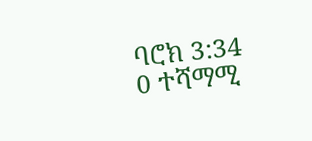ባሮክ 3:34
0 ተሻማሚ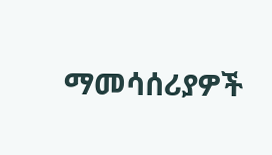ማመሳሰሪያዎች